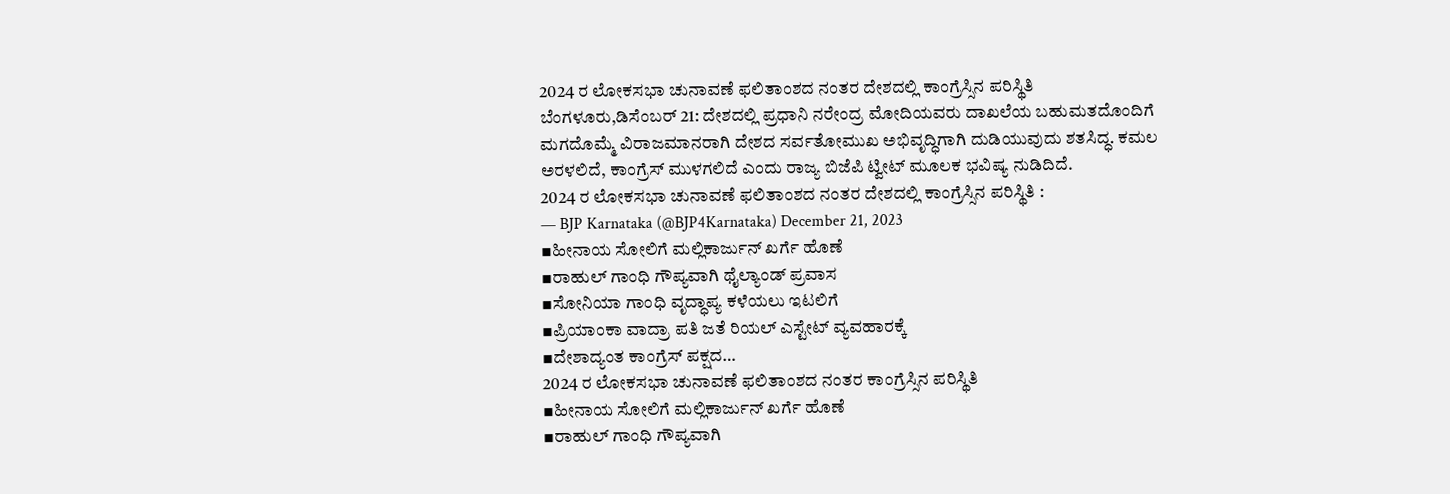2024 ರ ಲೋಕಸಭಾ ಚುನಾವಣೆ ಫಲಿತಾಂಶದ ನಂತರ ದೇಶದಲ್ಲಿ ಕಾಂಗ್ರೆಸ್ಸಿನ ಪರಿಸ್ಥಿತಿ
ಬೆಂಗಳೂರು,ಡಿಸೆಂಬರ್ 21: ದೇಶದಲ್ಲಿ ಪ್ರಧಾನಿ ನರೇಂದ್ರ ಮೋದಿಯವರು ದಾಖಲೆಯ ಬಹುಮತದೊಂದಿಗೆ ಮಗದೊಮ್ಮೆ ವಿರಾಜಮಾನರಾಗಿ ದೇಶದ ಸರ್ವತೋಮುಖ ಅಭಿವೃದ್ಧಿಗಾಗಿ ದುಡಿಯುವುದು ಶತಸಿದ್ಧ. ಕಮಲ ಅರಳಲಿದೆ, ಕಾಂಗ್ರೆಸ್ ಮುಳಗಲಿದೆ ಎಂದು ರಾಜ್ಯ ಬಿಜೆಪಿ ಟ್ವೀಟ್ ಮೂಲಕ ಭವಿಷ್ಯ ನುಡಿದಿದೆ.
2024 ರ ಲೋಕಸಭಾ ಚುನಾವಣೆ ಫಲಿತಾಂಶದ ನಂತರ ದೇಶದಲ್ಲಿ ಕಾಂಗ್ರೆಸ್ಸಿನ ಪರಿಸ್ಥಿತಿ :
— BJP Karnataka (@BJP4Karnataka) December 21, 2023
▪ಹೀನಾಯ ಸೋಲಿಗೆ ಮಲ್ಲಿಕಾರ್ಜುನ್ ಖರ್ಗೆ ಹೊಣೆ
▪ರಾಹುಲ್ ಗಾಂಧಿ ಗೌಪ್ಯವಾಗಿ ಥೈಲ್ಯಾಂಡ್ ಪ್ರವಾಸ
▪ಸೋನಿಯಾ ಗಾಂಧಿ ವೃದ್ಧಾಪ್ಯ ಕಳೆಯಲು ಇಟಲಿಗೆ
▪ಪ್ರಿಯಾಂಕಾ ವಾದ್ರಾ ಪತಿ ಜತೆ ರಿಯಲ್ ಎಸ್ಟೇಟ್ ವ್ಯವಹಾರಕ್ಕೆ
▪ದೇಶಾದ್ಯಂತ ಕಾಂಗ್ರೆಸ್ ಪಕ್ಷದ…
2024 ರ ಲೋಕಸಭಾ ಚುನಾವಣೆ ಫಲಿತಾಂಶದ ನಂತರ ಕಾಂಗ್ರೆಸ್ಸಿನ ಪರಿಸ್ಥಿತಿ
▪ಹೀನಾಯ ಸೋಲಿಗೆ ಮಲ್ಲಿಕಾರ್ಜುನ್ ಖರ್ಗೆ ಹೊಣೆ
▪ರಾಹುಲ್ ಗಾಂಧಿ ಗೌಪ್ಯವಾಗಿ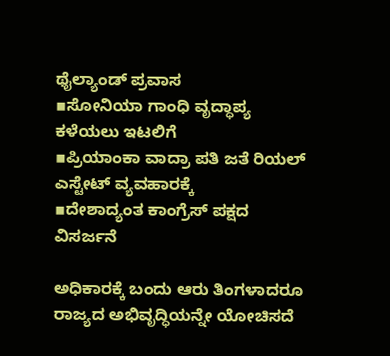ಥೈಲ್ಯಾಂಡ್ ಪ್ರವಾಸ
▪ಸೋನಿಯಾ ಗಾಂಧಿ ವೃದ್ಧಾಪ್ಯ ಕಳೆಯಲು ಇಟಲಿಗೆ
▪ಪ್ರಿಯಾಂಕಾ ವಾದ್ರಾ ಪತಿ ಜತೆ ರಿಯಲ್ ಎಸ್ಟೇಟ್ ವ್ಯವಹಾರಕ್ಕೆ
▪ದೇಶಾದ್ಯಂತ ಕಾಂಗ್ರೆಸ್ ಪಕ್ಷದ ವಿಸರ್ಜನೆ

ಅಧಿಕಾರಕ್ಕೆ ಬಂದು ಆರು ತಿಂಗಳಾದರೂ ರಾಜ್ಯದ ಅಭಿವೃದ್ಧಿಯನ್ನೇ ಯೋಚಿಸದೆ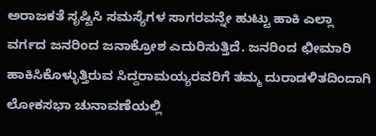ಅರಾಜಕತೆ ಸೃಷ್ಟಿಸಿ ಸಮಸ್ಯೆಗಳ ಸಾಗರವನ್ನೇ ಹುಟ್ಟು ಹಾಕಿ ಎಲ್ಲಾ ವರ್ಗದ ಜನರಿಂದ ಜನಾಕ್ರೋಶ ಎದುರಿಸುತ್ತಿದೆ. ಜನರಿಂದ ಛೀಮಾರಿ ಹಾಕಿಸಿಕೊಳ್ಳುತ್ತಿರುವ ಸಿದ್ದರಾಮಯ್ಯರವರಿಗೆ ತಮ್ಮ ದುರಾಡಳಿತದಿಂದಾಗಿ ಲೋಕಸಭಾ ಚುನಾವಣೆಯಲ್ಲಿ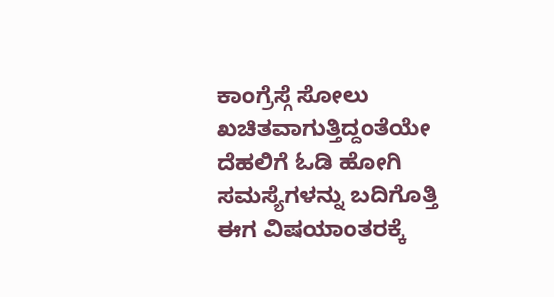ಕಾಂಗ್ರೆಸ್ಗೆ ಸೋಲು ಖಚಿತವಾಗುತ್ತಿದ್ದಂತೆಯೇ ದೆಹಲಿಗೆ ಓಡಿ ಹೋಗಿ ಸಮಸ್ಯೆಗಳನ್ನು ಬದಿಗೊತ್ತಿ ಈಗ ವಿಷಯಾಂತರಕ್ಕೆ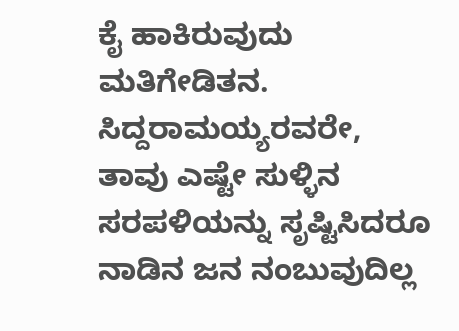ಕೈ ಹಾಕಿರುವುದು ಮತಿಗೇಡಿತನ. ಸಿದ್ದರಾಮಯ್ಯರವರೇ, ತಾವು ಎಷ್ಟೇ ಸುಳ್ಳಿನ ಸರಪಳಿಯನ್ನು ಸೃಷ್ಟಿಸಿದರೂ ನಾಡಿನ ಜನ ನಂಬುವುದಿಲ್ಲ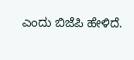ಎಂದು ಬಿಜೆಪಿ ಹೇಳಿದೆ.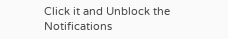Click it and Unblock the Notifications